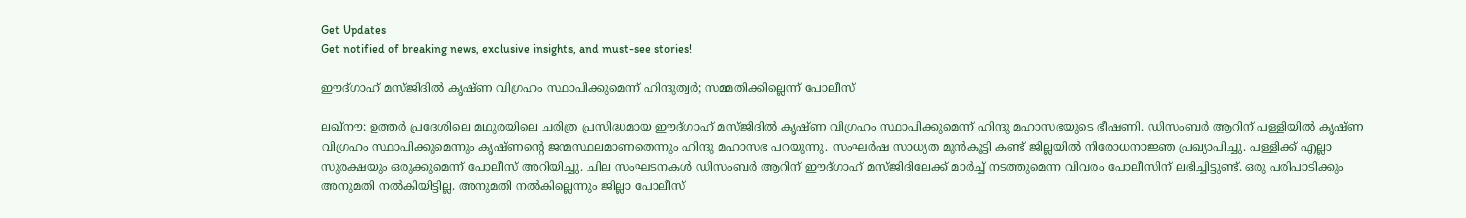Get Updates
Get notified of breaking news, exclusive insights, and must-see stories!

ഈദ്ഗാഹ് മസ്ജിദില്‍ കൃഷ്ണ വിഗ്രഹം സ്ഥാപിക്കുമെന്ന് ഹിന്ദുത്വര്‍; സമ്മതിക്കില്ലെന്ന് പോലീസ്

ലഖ്‌നൗ: ഉത്തര്‍ പ്രദേശിലെ മഥുരയിലെ ചരിത്ര പ്രസിദ്ധമായ ഈദ്ഗാഹ് മസ്ജിദില്‍ കൃഷ്ണ വിഗ്രഹം സ്ഥാപിക്കുമെന്ന് ഹിന്ദു മഹാസഭയുടെ ഭീഷണി. ഡിസംബര്‍ ആറിന് പള്ളിയില്‍ കൃഷ്ണ വിഗ്രഹം സ്ഥാപിക്കുമെന്നും കൃഷ്ണന്റെ ജന്മസ്ഥലമാണതെന്നും ഹിന്ദു മഹാസഭ പറയുന്നു. സംഘര്‍ഷ സാധ്യത മുന്‍കൂട്ടി കണ്ട് ജില്ലയില്‍ നിരോധനാജ്ഞ പ്രഖ്യാപിച്ചു. പള്ളിക്ക് എല്ലാ സുരക്ഷയും ഒരുക്കുമെന്ന് പോലീസ് അറിയിച്ചു. ചില സംഘടനകള്‍ ഡിസംബര്‍ ആറിന് ഈദ്ഗാഹ് മസ്ജിദിലേക്ക് മാര്‍ച്ച് നടത്തുമെന്ന വിവരം പോലീസിന് ലഭിച്ചിട്ടുണ്ട്. ഒരു പരിപാടിക്കും അനുമതി നല്‍കിയിട്ടില്ല. അനുമതി നല്‍കില്ലെന്നും ജില്ലാ പോലീസ്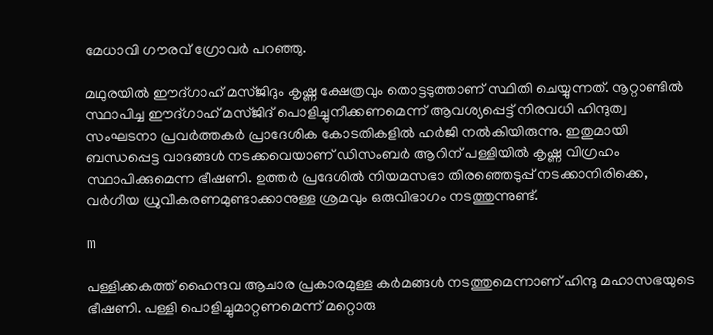മേധാവി ഗൗരവ് ഗ്രോവര്‍ പറഞ്ഞു.

മഥുരയില്‍ ഈദ്ഗാഹ് മസ്ജിദും കൃഷ്ണ ക്ഷേത്രവും തൊട്ടടുത്താണ് സ്ഥിതി ചെയ്യുന്നത്. നൂറ്റാണ്ടില്‍ സ്ഥാപിച്ച ഈദ്ഗാഹ് മസ്ജിദ് പൊളിച്ചുനീക്കണമെന്ന് ആവശ്യപ്പെട്ട് നിരവധി ഹിന്ദുത്വ സംഘടനാ പ്രവര്‍ത്തകര്‍ പ്രാദേശിക കോടതികളില്‍ ഹര്‍ജി നല്‍കിയിരുന്നു. ഇതുമായി ബന്ധപ്പെട്ട വാദങ്ങള്‍ നടക്കവെയാണ് ഡിസംബര്‍ ആറിന് പള്ളിയില്‍ കൃഷ്ണ വിഗ്രഹം സ്ഥാപിക്കുമെന്ന ഭീഷണി. ഉത്തര്‍ പ്രദേശില്‍ നിയമസഭാ തിരഞ്ഞെടുപ്പ് നടക്കാനിരിക്കെ, വര്‍ഗീയ ധ്രുവീകരണമുണ്ടാക്കാനുള്ള ശ്രമവും ഒരുവിഭാഗം നടത്തുന്നുണ്ട്.

m

പള്ളിക്കകത്ത് ഹൈന്ദവ ആചാര പ്രകാരമുള്ള കര്‍മങ്ങള്‍ നടത്തുമെന്നാണ് ഹിന്ദു മഹാസഭയുടെ ഭീഷണി. പള്ളി പൊളിച്ചുമാറ്റണമെന്ന് മറ്റൊരു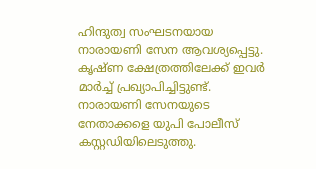ഹിന്ദുത്വ സംഘടനയായ നാരായണി സേന ആവശ്യപ്പെട്ടു. കൃഷ്ണ ക്ഷേത്രത്തിലേക്ക് ഇവര്‍ മാര്‍ച്ച് പ്രഖ്യാപിച്ചിട്ടുണ്ട്. നാരായണി സേനയുടെ നേതാക്കളെ യുപി പോലീസ് കസ്റ്റഡിയിലെടുത്തു.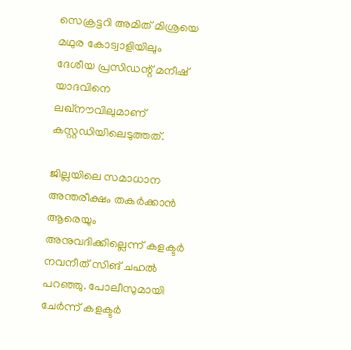സെക്രട്ടറി അമിത് മിശ്രയെ മഥുര കോട്വാളിയിലും ദേശീയ പ്രസിഡന്റ് മനീഷ് യാദവിനെ ലഖ്‌നൗവിലുമാണ് കസ്റ്റഡിയിലെടുത്തത്.

ജില്ലയിലെ സമാധാന അന്തരീക്ഷം തകര്‍ക്കാന്‍ ആരെയും അനുവദിക്കില്ലെന്ന് കളക്ടര്‍ നവനീത് സിങ് ചഹല്‍ പറഞ്ഞു. പോലീസുമായി ചേര്‍ന്ന് കളക്ടര്‍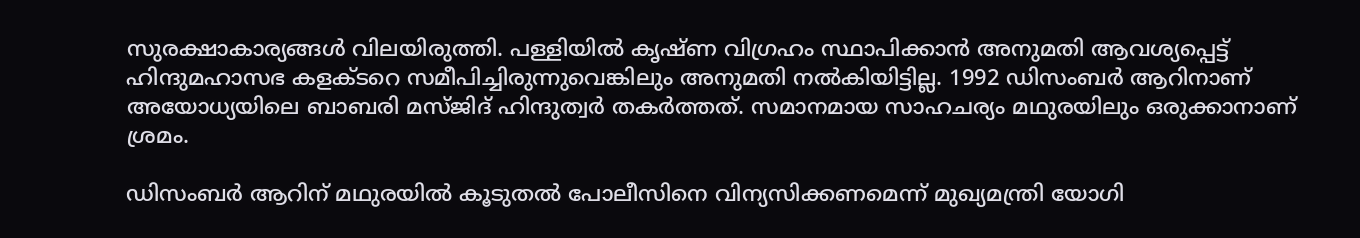സുരക്ഷാകാര്യങ്ങള്‍ വിലയിരുത്തി. പള്ളിയില്‍ കൃഷ്ണ വിഗ്രഹം സ്ഥാപിക്കാന്‍ അനുമതി ആവശ്യപ്പെട്ട് ഹിന്ദുമഹാസഭ കളക്ടറെ സമീപിച്ചിരുന്നുവെങ്കിലും അനുമതി നല്‍കിയിട്ടില്ല. 1992 ഡിസംബര്‍ ആറിനാണ് അയോധ്യയിലെ ബാബരി മസ്ജിദ് ഹിന്ദുത്വര്‍ തകര്‍ത്തത്. സമാനമായ സാഹചര്യം മഥുരയിലും ഒരുക്കാനാണ് ശ്രമം.

ഡിസംബര്‍ ആറിന് മഥുരയില്‍ കൂടുതല്‍ പോലീസിനെ വിന്യസിക്കണമെന്ന് മുഖ്യമന്ത്രി യോഗി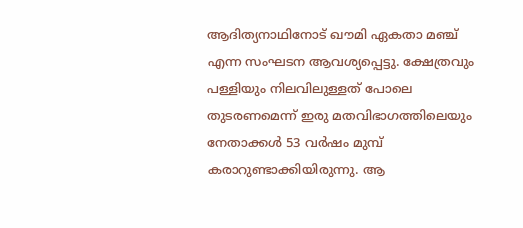ആദിത്യനാഥിനോട് ഖൗമി ഏകതാ മഞ്ച് എന്ന സംഘടന ആവശ്യപ്പെട്ടു. ക്ഷേത്രവും പള്ളിയും നിലവിലുള്ളത് പോലെ തുടരണമെന്ന് ഇരു മതവിഭാഗത്തിലെയും നേതാക്കള്‍ 53 വര്‍ഷം മുമ്പ് കരാറുണ്ടാക്കിയിരുന്നു. ആ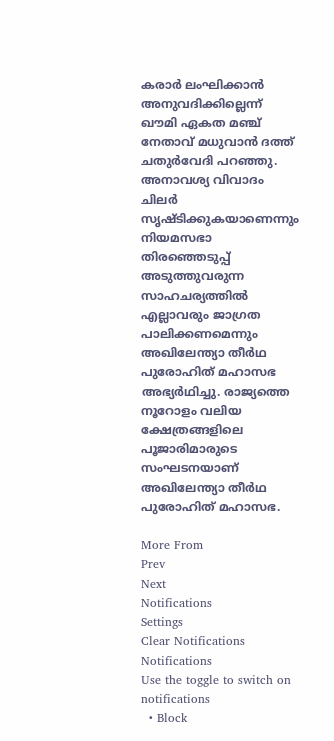കരാര്‍ ലംഘിക്കാന്‍ അനുവദിക്കില്ലെന്ന് ഖൗമി ഏകത മഞ്ച് നേതാവ് മധുവാന്‍ ദത്ത് ചതുര്‍വേദി പറഞ്ഞു. അനാവശ്യ വിവാദം ചിലര്‍ സൃഷ്ടിക്കുകയാണെന്നും നിയമസഭാ തിരഞ്ഞെടുപ്പ് അടുത്തുവരുന്ന സാഹചര്യത്തില്‍ എല്ലാവരും ജാഗ്രത പാലിക്കണമെന്നും അഖിലേന്ത്യാ തീര്‍ഥ പുരോഹിത് മഹാസഭ അഭ്യര്‍ഥിച്ചു. രാജ്യത്തെ നൂറോളം വലിയ ക്ഷേത്രങ്ങളിലെ പൂജാരിമാരുടെ സംഘടനയാണ് അഖിലേന്ത്യാ തീര്‍ഥ പുരോഹിത് മഹാസഭ.

More From
Prev
Next
Notifications
Settings
Clear Notifications
Notifications
Use the toggle to switch on notifications
  • Block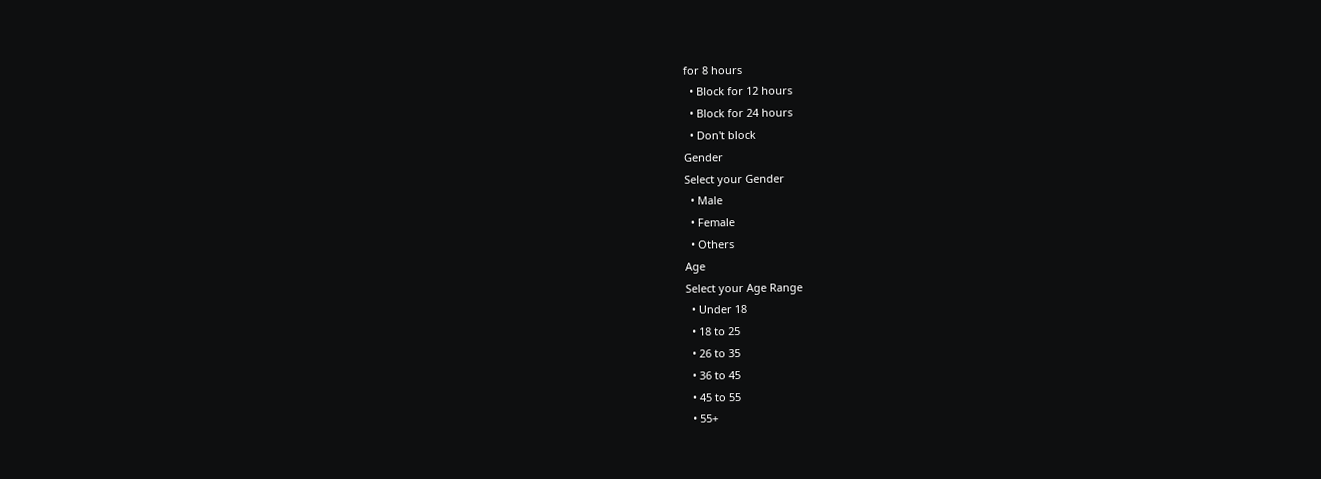for 8 hours
  • Block for 12 hours
  • Block for 24 hours
  • Don't block
Gender
Select your Gender
  • Male
  • Female
  • Others
Age
Select your Age Range
  • Under 18
  • 18 to 25
  • 26 to 35
  • 36 to 45
  • 45 to 55
  • 55+